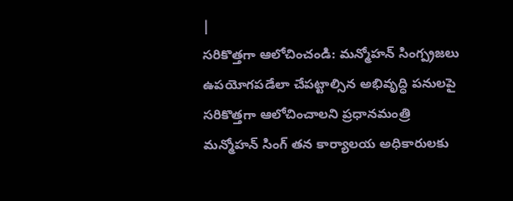|
సరికొత్తగా ఆలోచించండి: మన్మోహన్ సింగ్ప్రజలు ఉపయోగపడేలా చేపట్టాల్సిన అభివృద్ధి పనులపై సరికొత్తగా ఆలోచించాలని ప్రధానమంత్రి మన్మోహన్ సింగ్ తన కార్యాలయ అధికారులకు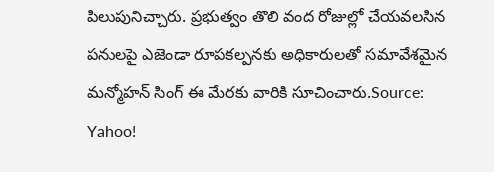పిలుపునిచ్చారు. ప్రభుత్వం తొలి వంద రోజుల్లో చేయవలసిన పనులపై ఎజెండా రూపకల్పనకు అధికారులతో సమావేశమైన మన్మోహన్ సింగ్ ఈ మేరకు వారికి సూచించారు.Source: Yahoo!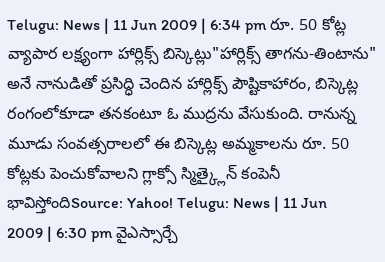Telugu: News | 11 Jun 2009 | 6:34 pm రూ. 50 కోట్ల వ్యాపార లక్ష్యంగా హార్లిక్స్ బిస్కెట్లు"హార్లిక్స్ తాగను-తింటాను" అనే నానుడితో ప్రసిద్ధి చెందిన హార్లిక్స్ పౌష్టికాహారం, బిస్కెట్ల రంగంలోకూడా తనకంటూ ఓ ముద్రను వేసుకుంది. రానున్న మూడు సంవత్సరాలలో ఈ బిస్కెట్ల అమ్మకాలను రూ. 50 కోట్లకు పెంచుకోవాలని గ్లాక్సో స్మిత్క్లైన్ కంపెనీ భావిస్తోందిSource: Yahoo! Telugu: News | 11 Jun 2009 | 6:30 pm వైఎస్సార్చే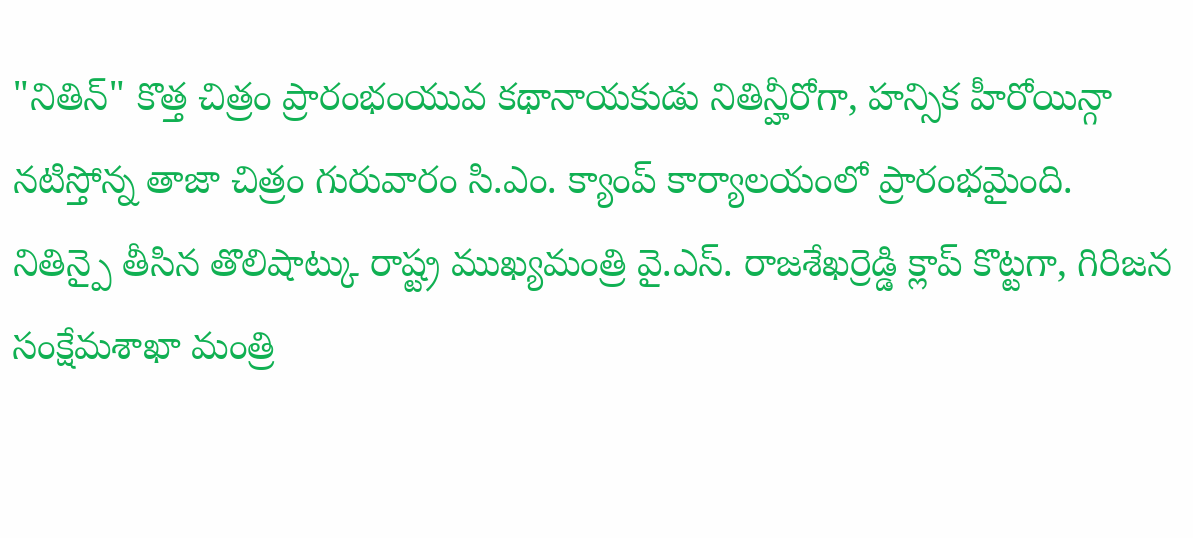"నితిన్" కొత్త చిత్రం ప్రారంభంయువ కథానాయకుడు నితిన్హీరోగా, హన్సిక హీరోయిన్గా నటిస్తోన్న తాజా చిత్రం గురువారం సి.ఎం. క్యాంప్ కార్యాలయంలో ప్రారంభమైంది. నితిన్పై తీసిన తొలిషాట్కు రాష్ట్ర ముఖ్యమంత్రి వై.ఎస్. రాజశేఖర్రెడ్డి క్లాప్ కొట్టగా, గిరిజన సంక్షేమశాఖా మంత్రి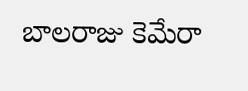బాలరాజు కెమేరా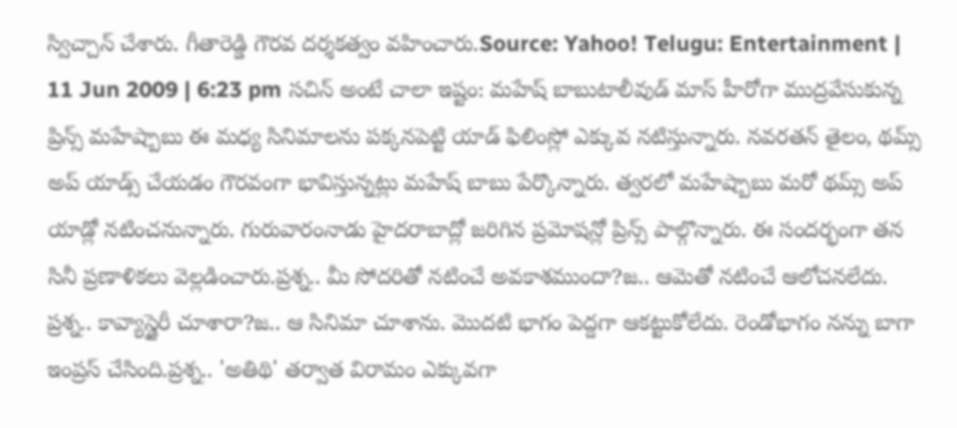స్విచ్చాన్ చేశారు. గీతారెడ్డి గౌరవ దర్శకత్వం వహించారు.Source: Yahoo! Telugu: Entertainment | 11 Jun 2009 | 6:23 pm సచిన్ అంటే చాలా ఇష్టం: మహేష్ బాబుటాలీవుడ్ మాస్ హీరోగా ముద్రవేసుకున్న ప్రిన్స్ మహేష్బాబు ఈ మధ్య సినిమాలను పక్కనపెట్టి యాడ్ ఫిలింస్లో ఎక్కువ నటిస్తున్నారు. నవరతన్ తైలం, థమ్స్ అప్ యాడ్స్ చేయడం గౌరవంగా భావిస్తున్నట్లు మహేష్ బాబు పేర్కొన్నారు. త్వరలో మహేష్బాబు మరో థమ్స్ అప్ యాడ్లో నటించనున్నారు. గురువారంనాడు హైదరాబాద్లో జరిగిన ప్రమోషన్లో ప్రిన్స్ పాల్గొన్నారు. ఈ సందర్భంగా తన సినీ ప్రణాళికలు వెల్లడించారు.ప్రశ్న.. మీ సోదరితో నటించే అవకాశముందా?జ.. ఆమెతో నటించే ఆలోచనలేదు. ప్రశ్న.. కావ్యాస్డైరీ చూశారా?జ.. ఆ సినిమా చూశాను. మొదటి భాగం పెద్దగా ఆకట్టుకోలేదు. రెండోభాగం నన్ను బాగా ఇంప్రస్ చేసింది.ప్రశ్న.. 'అతిథి' తర్వాత విరామం ఎక్కువగా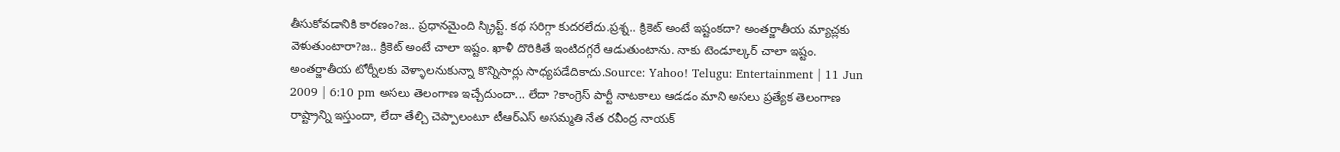తీసుకోవడానికి కారణం?జ.. ప్రధానమైంది స్క్రిప్ట్. కథ సరిగ్గా కుదరలేదు.ప్రశ్న.. క్రికెట్ అంటే ఇష్టంకదా? అంతర్జాతీయ మ్యాచ్లకు వెళుతుంటారా?జ.. క్రికెట్ అంటే చాలా ఇష్టం. ఖాళీ దొరికితే ఇంటిదగ్గరే ఆడుతుంటాను. నాకు టెండూల్కర్ చాలా ఇష్టం. అంతర్జాతీయ టోర్నీలకు వెళ్ళాలనుకున్నా కొన్నిసార్లు సాధ్యపడేదికాదు.Source: Yahoo! Telugu: Entertainment | 11 Jun 2009 | 6:10 pm అసలు తెలంగాణ ఇచ్చేదుందా... లేదా ?కాంగ్రెస్ పార్టీ నాటకాలు ఆడడం మాని అసలు ప్రత్యేక తెలంగాణ రాష్ట్రాన్ని ఇస్తుందా, లేదా తేల్చి చెప్పాలంటూ టీఆర్ఎస్ అసమ్మతి నేత రవీంద్ర నాయక్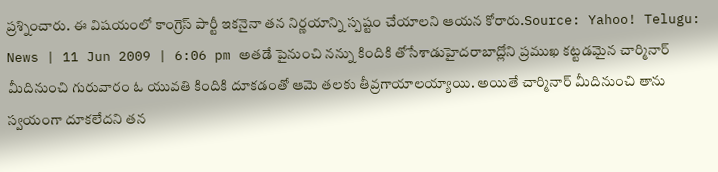ప్రశ్నించారు. ఈ విషయంలో కాంగ్రెస్ పార్టీ ఇకనైనా తన నిర్ణయాన్ని స్పష్టం చేయాలని ఆయన కోరారు.Source: Yahoo! Telugu: News | 11 Jun 2009 | 6:06 pm అతడే పైనుంచి నన్ను కిందికి తోసేశాడుహైదరాబాద్లోని ప్రముఖ కట్టడమైన చార్మినార్ మీదినుంచి గురువారం ఓ యువతి కిందికి దూకడంతో ఆమె తలకు తీవ్రగాయాలయ్యాయి. అయితే చార్మినార్ మీదినుంచి తాను స్వయంగా దూకలేదని తన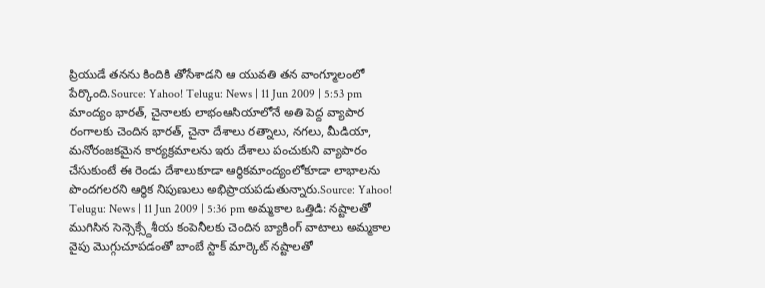ప్రియుడే తనను కిందికి తోసేశాడని ఆ యువతి తన వాంగ్మూలంలో పేర్కొంది.Source: Yahoo! Telugu: News | 11 Jun 2009 | 5:53 pm మాంద్యం భారత్, చైనాలకు లాభంఆసియాలోనే అతి పెద్ద వ్యాపార రంగాలకు చెందిన భారత్, చైనా దేశాలు రత్నాలు, నగలు, మీడియా, మనోరంజకమైన కార్యక్రమాలను ఇరు దేశాలు పంచుకుని వ్యాపారం చేసుకుంటే ఈ రెండు దేశాలుకూడా ఆర్థికమాంద్యంలోకూడా లాభాలను పొందగలరని ఆర్థిక నిపుణులు అభిప్రాయపడుతున్నారు.Source: Yahoo! Telugu: News | 11 Jun 2009 | 5:36 pm అమ్మకాల ఒత్తిడి: నష్టాలతో ముగిసిన సెన్సెక్స్దేశీయ కంపెనీలకు చెందిన బ్యాకింగ్ వాటాలు అమ్మకాల వైపు మొగ్గుచూపడంతో బాంబే స్టాక్ మార్కెట్ నష్టాలతో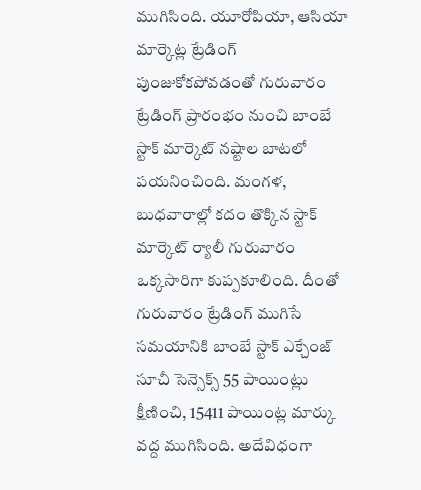ముగిసింది. యూరోపియా, ఆసియా మార్కెట్ల ట్రేడింగ్ పుంజుకోకపోవడంతో గురువారం ట్రేడింగ్ ప్రారంభం నుంచి బాంబే స్టాక్ మార్కెట్ నష్టాల బాటలో పయనించింది. మంగళ, బుధవారాల్లో కదం తొక్కిన స్టాక్ మార్కెట్ ర్యాలీ గురువారం ఒక్కసారిగా కుప్పకూలింది. దీంతో గురువారం ట్రేడింగ్ ముగిసే సమయానికి బాంబే స్టాక్ ఎక్చేంజ్ సూచీ సెన్సెక్స్ 55 పాయింట్లు క్షీణించి, 15411 పాయింట్ల మార్కు వద్ద ముగిసింది. అదేవిధంగా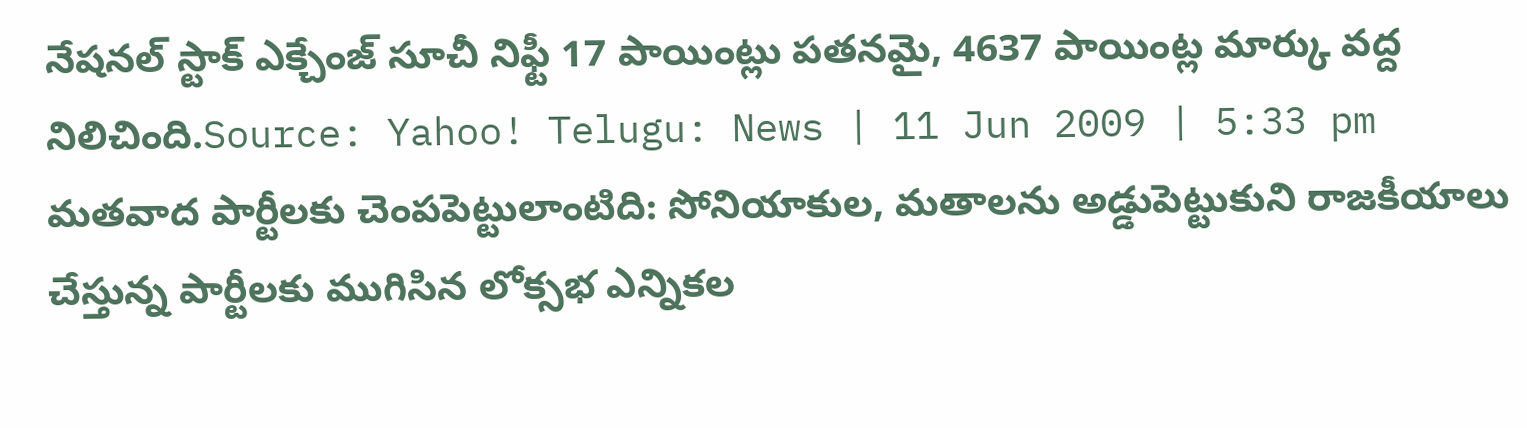నేషనల్ స్టాక్ ఎక్చేంజ్ సూచీ నిఫ్టీ 17 పాయింట్లు పతనమై, 4637 పాయింట్ల మార్కు వద్ద నిలిచింది.Source: Yahoo! Telugu: News | 11 Jun 2009 | 5:33 pm మతవాద పార్టీలకు చెంపపెట్టులాంటిది: సోనియాకుల, మతాలను అడ్డుపెట్టుకుని రాజకీయాలు చేస్తున్న పార్టీలకు ముగిసిన లోక్సభ ఎన్నికల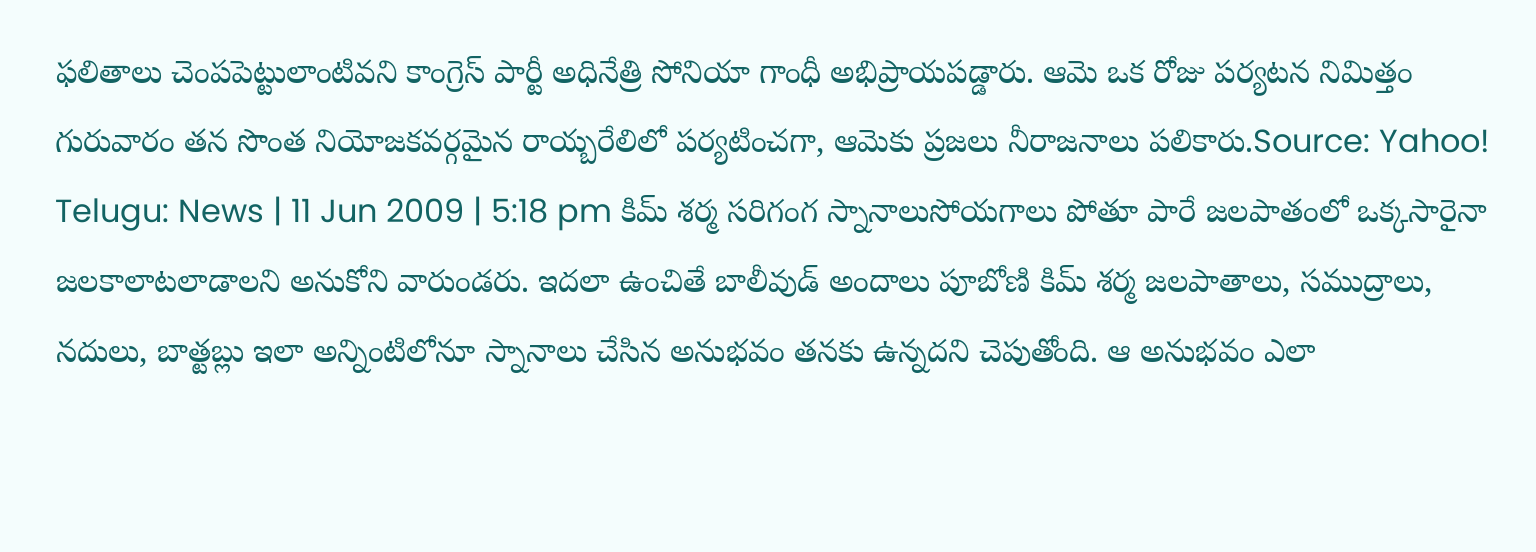ఫలితాలు చెంపపెట్టులాంటివని కాంగ్రెస్ పార్టీ అధినేత్రి సోనియా గాంధీ అభిప్రాయపడ్డారు. ఆమె ఒక రోజు పర్యటన నిమిత్తం గురువారం తన సొంత నియోజకవర్గమైన రాయ్బరేలిలో పర్యటించగా, ఆమెకు ప్రజలు నీరాజనాలు పలికారు.Source: Yahoo! Telugu: News | 11 Jun 2009 | 5:18 pm కిమ్ శర్మ సరిగంగ స్నానాలుసోయగాలు పోతూ పారే జలపాతంలో ఒక్కసారైనా జలకాలాటలాడాలని అనుకోని వారుండరు. ఇదలా ఉంచితే బాలీవుడ్ అందాలు పూబోణి కిమ్ శర్మ జలపాతాలు, సముద్రాలు, నదులు, బాత్టబ్లు ఇలా అన్నింటిలోనూ స్నానాలు చేసిన అనుభవం తనకు ఉన్నదని చెపుతోంది. ఆ అనుభవం ఎలా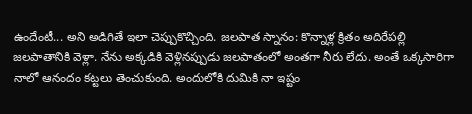ఉందేంటీ... అని అడిగితే ఇలా చెప్పుకొచ్చింది. జలపాత స్నానం: కొన్నాళ్ల క్రితం అదిరేపల్లి జలపాతానికి వెళ్లా. నేను అక్కడికి వెళ్లినప్పుడు జలపాతంలో అంతగా నీరు లేదు. అంతే ఒక్కసారిగా నాలో ఆనందం కట్టలు తెంచుకుంది. అందులోకి దుమికి నా ఇష్టం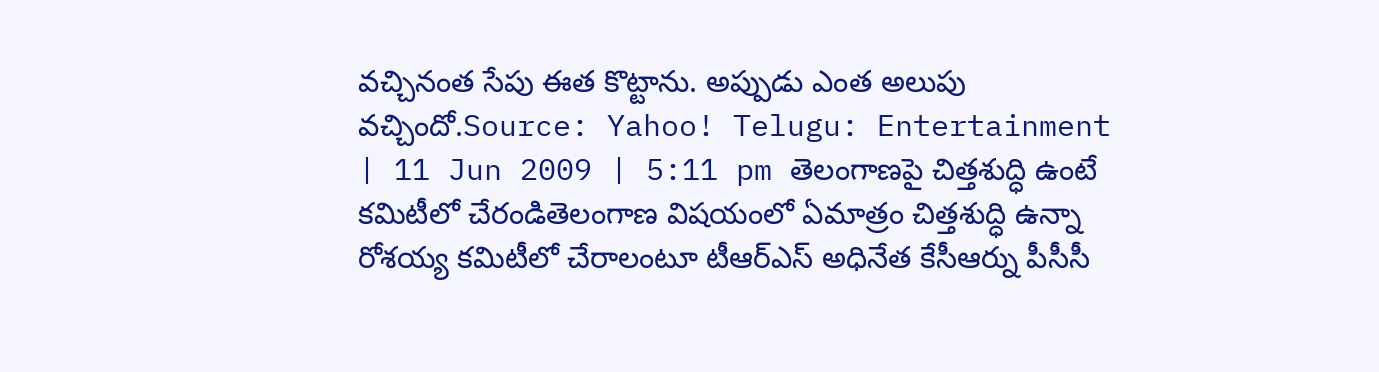వచ్చినంత సేపు ఈత కొట్టాను. అప్పుడు ఎంత అలుపు వచ్చిందో.Source: Yahoo! Telugu: Entertainment | 11 Jun 2009 | 5:11 pm తెలంగాణపై చిత్తశుద్ధి ఉంటే కమిటీలో చేరండితెలంగాణ విషయంలో ఏమాత్రం చిత్తశుద్ధి ఉన్నా రోశయ్య కమిటీలో చేరాలంటూ టీఆర్ఎస్ అధినేత కేసీఆర్ను పీసీసీ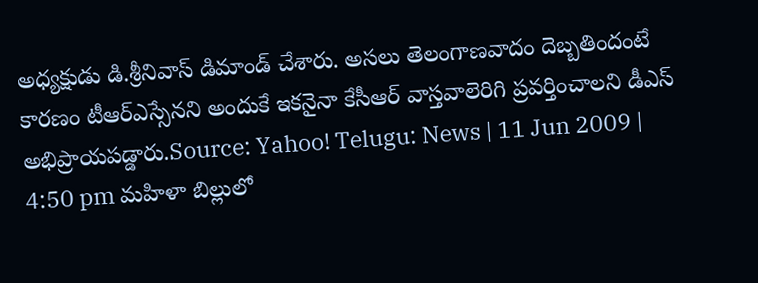అధ్యక్షుడు డి.శ్రీనివాస్ డిమాండ్ చేశారు. అసలు తెలంగాణవాదం దెబ్బతిందంటే కారణం టీఆర్ఎస్సేనని అందుకే ఇకనైనా కేసీఆర్ వాస్తవాలెరిగి ప్రవర్తించాలని డీఎస్ అభిప్రాయపడ్డారు.Source: Yahoo! Telugu: News | 11 Jun 2009 | 4:50 pm మహిళా బిల్లులో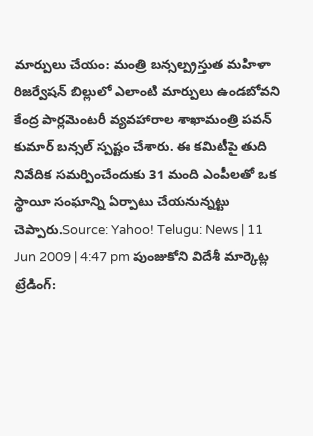మార్పులు చేయం: మంత్రి బన్సల్ప్రస్తుత మహిళా రిజర్వేషన్ బిల్లులో ఎలాంటి మార్పులు ఉండబోవని కేంద్ర పార్లమెంటరీ వ్యవహారాల శాఖామంత్రి పవన్ కుమార్ బన్సల్ స్పష్టం చేశారు. ఈ కమిటీపై తుది నివేదిక సమర్పించేందుకు 31 మంది ఎంపీలతో ఒక స్థాయీ సంఘాన్ని ఏర్పాటు చేయనున్నట్టు చెప్పారు.Source: Yahoo! Telugu: News | 11 Jun 2009 | 4:47 pm పుంజుకోని విదేశీ మార్కెట్ల ట్రేడింగ్: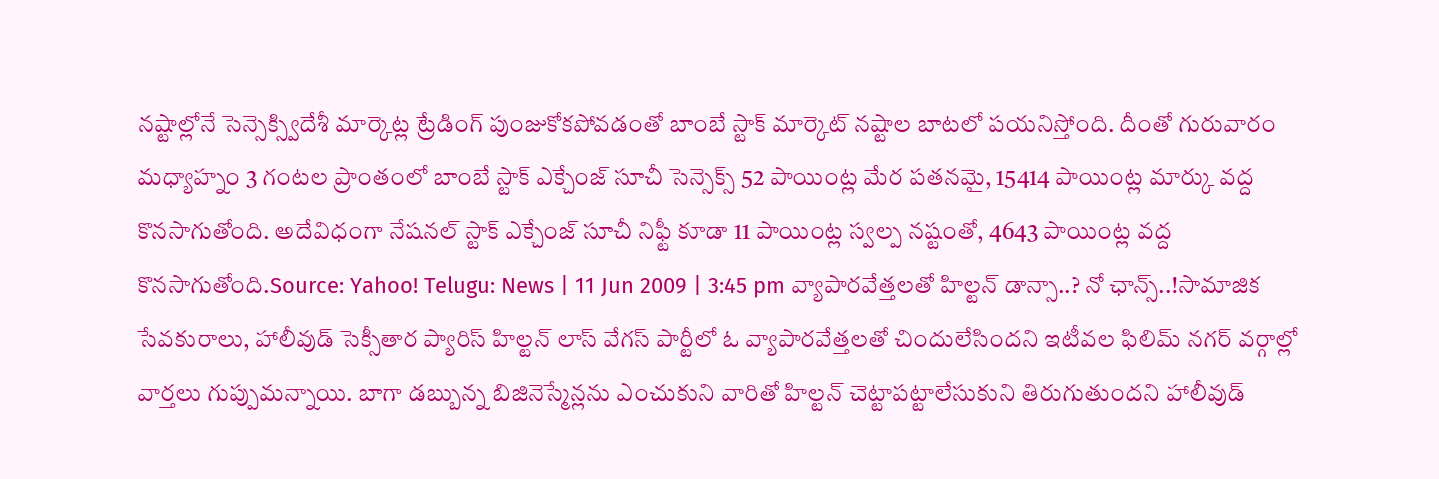నష్టాల్లోనే సెన్సెక్స్విదేశీ మార్కెట్ల ట్రేడింగ్ పుంజుకోకపోవడంతో బాంబే స్టాక్ మార్కెట్ నష్టాల బాటలో పయనిస్తోంది. దీంతో గురువారం మధ్యాహ్నం 3 గంటల ప్రాంతంలో బాంబే స్టాక్ ఎక్చేంజ్ సూచీ సెన్సెక్స్ 52 పాయింట్ల మేర పతనమై, 15414 పాయింట్ల మార్కు వద్ద కొనసాగుతోంది. అదేవిధంగా నేషనల్ స్టాక్ ఎక్చేంజ్ సూచీ నిఫ్టీ కూడా 11 పాయింట్ల స్వల్ప నష్టంతో, 4643 పాయింట్ల వద్ద కొనసాగుతోంది.Source: Yahoo! Telugu: News | 11 Jun 2009 | 3:45 pm వ్యాపారవేత్తలతో హిల్టన్ డాన్సా..? నో ఛాన్స్..!సామాజిక సేవకురాలు, హాలీవుడ్ సెక్సీతార ప్యారిస్ హిల్టన్ లాస్ వేగస్ పార్టీలో ఓ వ్యాపారవేత్తలతో చిందులేసిందని ఇటీవల ఫిలిమ్ నగర్ వర్గాల్లో వార్తలు గుప్పుమన్నాయి. బాగా డబ్బున్న బిజినెస్మేన్లను ఎంచుకుని వారితో హిల్టన్ చెట్టాపట్టాలేసుకుని తిరుగుతుందని హాలీవుడ్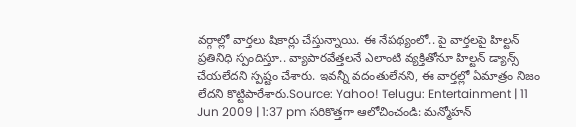వర్గాల్లో వార్తలు షికార్లు చేస్తున్నాయి. ఈ నేపథ్యంలో.. పై వార్తలపై హిల్టన్ ప్రతినిధి స్పందిస్తూ.. వ్యాపారవేత్తలనే ఎలాంటి వ్యక్తితోనూ హిల్టన్ డ్యాన్స్ చేయలేదని స్పష్టం చేశారు. ఇవన్నీ వదంతులేనని, ఈ వార్తల్లో ఏమాత్రం నిజం లేదని కొట్టిపారేశారు.Source: Yahoo! Telugu: Entertainment | 11 Jun 2009 | 1:37 pm సరికొత్తగా ఆలోచించండి: మన్మోహన్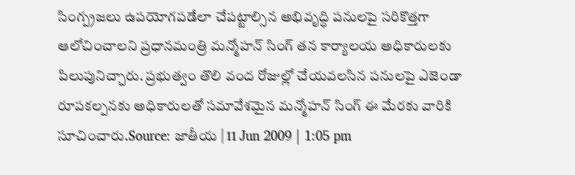సింగ్ప్రజలు ఉపయోగపడేలా చేపట్టాల్సిన అభివృద్ధి పనులపై సరికొత్తగా ఆలోచించాలని ప్రధానమంత్రి మన్మోహన్ సింగ్ తన కార్యాలయ అధికారులకు పిలుపునిచ్చారు. ప్రభుత్వం తొలి వంద రోజుల్లో చేయవలసిన పనులపై ఎజెండా రూపకల్పనకు అధికారులతో సమావేశమైన మన్మోహన్ సింగ్ ఈ మేరకు వారికి సూచించారు.Source: జాతీయ | 11 Jun 2009 | 1:05 pm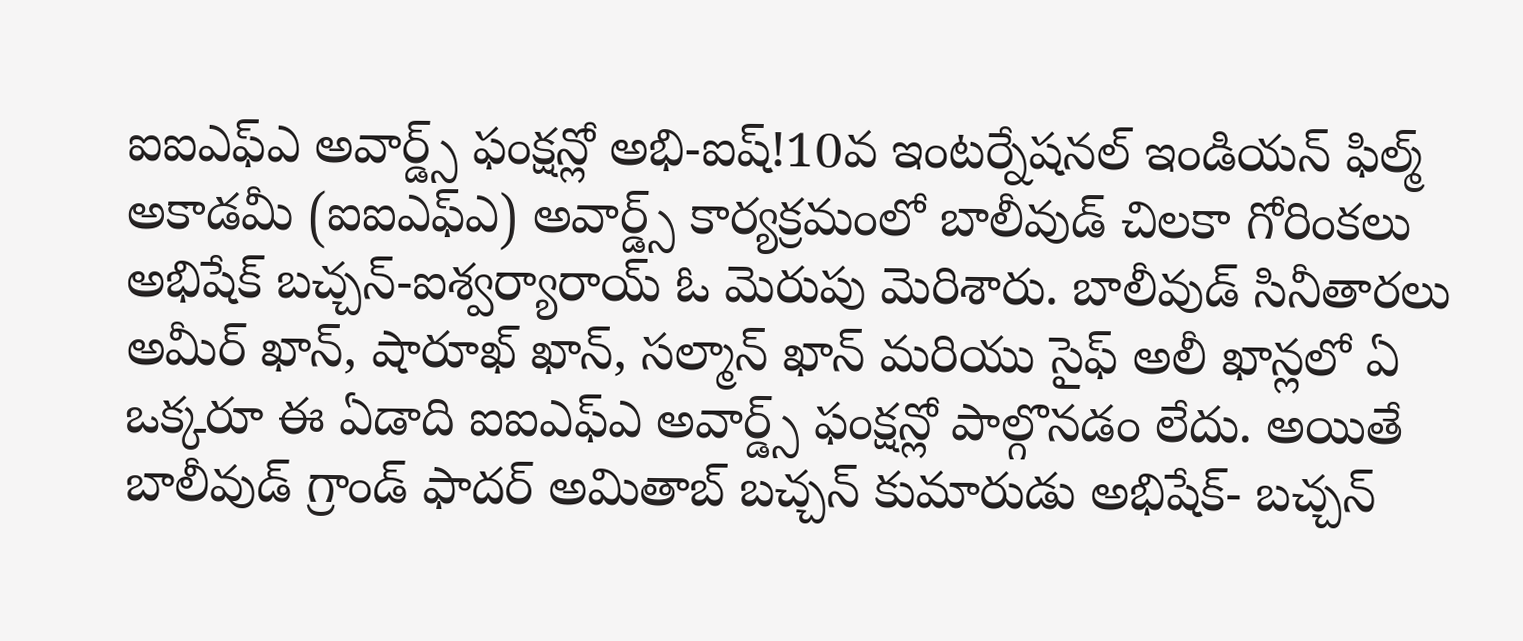ఐఐఎఫ్ఎ అవార్డ్స్ ఫంక్షన్లో అభి-ఐష్!10వ ఇంటర్నేషనల్ ఇండియన్ ఫిల్మ్ అకాడమీ (ఐఐఎఫ్ఎ) అవార్డ్స్ కార్యక్రమంలో బాలీవుడ్ చిలకా గోరింకలు అభిషేక్ బచ్చన్-ఐశ్వర్యారాయ్ ఓ మెరుపు మెరిశారు. బాలీవుడ్ సినీతారలు అమీర్ ఖాన్, షారూఖ్ ఖాన్, సల్మాన్ ఖాన్ మరియు సైఫ్ అలీ ఖాన్లలో ఏ ఒక్కరూ ఈ ఏడాది ఐఐఎఫ్ఎ అవార్డ్స్ ఫంక్షన్లో పాల్గొనడం లేదు. అయితే బాలీవుడ్ గ్రాండ్ ఫాదర్ అమితాబ్ బచ్చన్ కుమారుడు అభిషేక్- బచ్చన్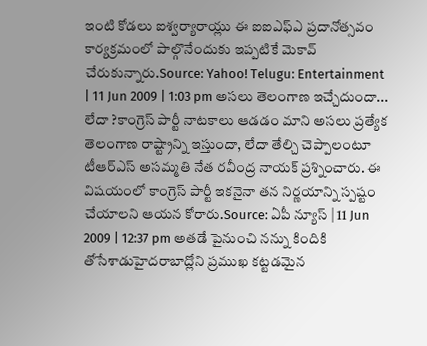ఇంటి కోడలు ఐశ్వర్యారాయ్లు ఈ ఐఐఎఫ్ఎ ప్రదానోత్సవం కార్యక్రమంలో పాల్గొనేందుకు ఇప్పటికే మెకావ్ చేరుకున్నారు.Source: Yahoo! Telugu: Entertainment | 11 Jun 2009 | 1:03 pm అసలు తెలంగాణ ఇచ్చేదుందా... లేదా ?కాంగ్రెస్ పార్టీ నాటకాలు ఆడడం మాని అసలు ప్రత్యేక తెలంగాణ రాష్ట్రాన్ని ఇస్తుందా, లేదా తేల్చి చెప్పాలంటూ టీఆర్ఎస్ అసమ్మతి నేత రవీంద్ర నాయక్ ప్రశ్నించారు. ఈ విషయంలో కాంగ్రెస్ పార్టీ ఇకనైనా తన నిర్ణయాన్ని స్పష్టం చేయాలని ఆయన కోరారు.Source: ఏపీ న్యూస్ | 11 Jun 2009 | 12:37 pm అతడే పైనుంచి నన్ను కిందికి తోసేశాడుహైదరాబాద్లోని ప్రముఖ కట్టడమైన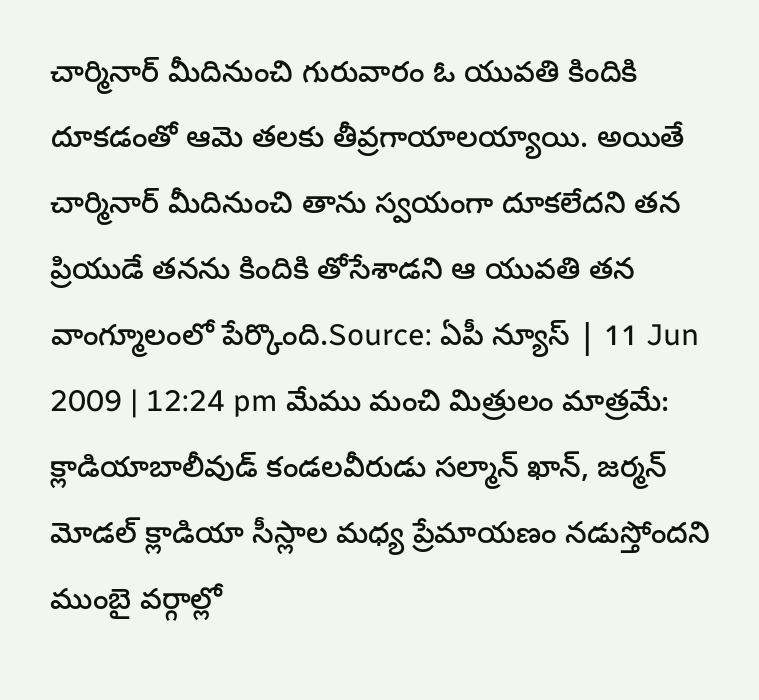చార్మినార్ మీదినుంచి గురువారం ఓ యువతి కిందికి దూకడంతో ఆమె తలకు తీవ్రగాయాలయ్యాయి. అయితే చార్మినార్ మీదినుంచి తాను స్వయంగా దూకలేదని తన ప్రియుడే తనను కిందికి తోసేశాడని ఆ యువతి తన వాంగ్మూలంలో పేర్కొంది.Source: ఏపీ న్యూస్ | 11 Jun 2009 | 12:24 pm మేము మంచి మిత్రులం మాత్రమే: క్లాడియాబాలీవుడ్ కండలవీరుడు సల్మాన్ ఖాన్, జర్మన్ మోడల్ క్లాడియా సీస్లాల మధ్య ప్రేమాయణం నడుస్తోందని ముంబై వర్గాల్లో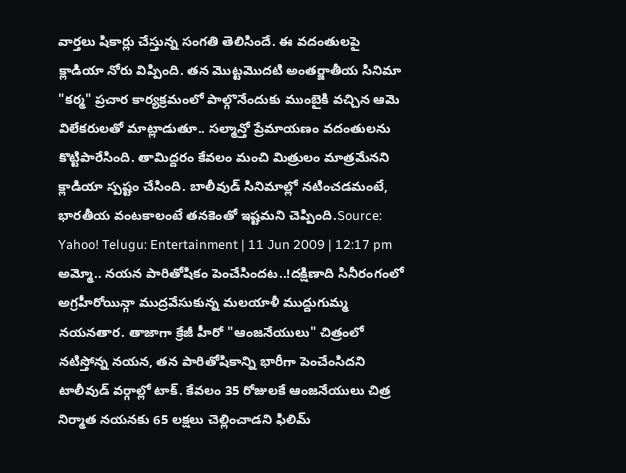వార్తలు షికార్లు చేస్తున్న సంగతి తెలిసిందే. ఈ వదంతులపై క్లాడియా నోరు విప్పింది. తన మొట్టమొదటి అంతర్జాతీయ సినిమా "కర్మ" ప్రచార కార్యక్రమంలో పాల్గొనేందుకు ముంబైకి వచ్చిన ఆమె విలేకరులతో మాట్లాడుతూ.. సల్మాన్తో ప్రేమాయణం వదంతులను కొట్టిపారేసింది. తామిద్దరం కేవలం మంచి మిత్రులం మాత్రమేనని క్లాడియా స్పష్టం చేసింది. బాలీవుడ్ సినిమాల్లో నటించడమంటే, భారతీయ వంటకాలంటే తనకెంతో ఇష్టమని చెప్పింది.Source: Yahoo! Telugu: Entertainment | 11 Jun 2009 | 12:17 pm అమ్మో.. నయన పారితోషికం పెంచేసిందట..!దక్షిణాది సినీరంగంలో అగ్రహీరోయిన్గా ముద్రవేసుకున్న మలయాళీ ముద్దుగుమ్మ నయనతార. తాజాగా క్రేజీ హీరో "ఆంజనేయులు" చిత్రంలో నటిస్తోన్న నయన, తన పారితోషికాన్ని భారీగా పెంచేంసిదని టాలీవుడ్ వర్గాల్లో టాక్. కేవలం 35 రోజులకే ఆంజనేయులు చిత్ర నిర్మాత నయనకు 65 లక్షలు చెల్లించాడని ఫిలిమ్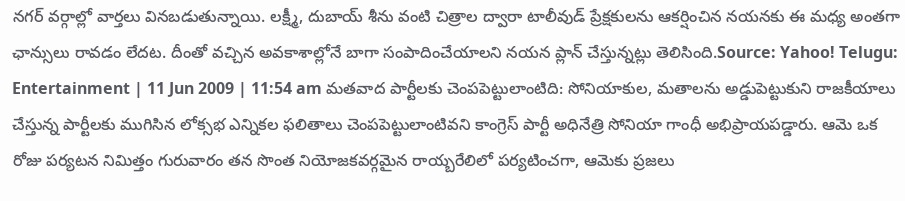నగర్ వర్గాల్లో వార్తలు వినబడుతున్నాయి. లక్ష్మీ, దుబాయ్ శీను వంటి చిత్రాల ద్వారా టాలీవుడ్ ప్రేక్షకులను ఆకర్షించిన నయనకు ఈ మధ్య అంతగా ఛాన్సులు రావడం లేదట. దీంతో వచ్చిన అవకాశాల్లోనే బాగా సంపాదించేయాలని నయన ప్లాన్ చేస్తున్నట్లు తెలిసింది.Source: Yahoo! Telugu: Entertainment | 11 Jun 2009 | 11:54 am మతవాద పార్టీలకు చెంపపెట్టులాంటిది: సోనియాకుల, మతాలను అడ్డుపెట్టుకుని రాజకీయాలు చేస్తున్న పార్టీలకు ముగిసిన లోక్సభ ఎన్నికల ఫలితాలు చెంపపెట్టులాంటివని కాంగ్రెస్ పార్టీ అధినేత్రి సోనియా గాంధీ అభిప్రాయపడ్డారు. ఆమె ఒక రోజు పర్యటన నిమిత్తం గురువారం తన సొంత నియోజకవర్గమైన రాయ్బరేలిలో పర్యటించగా, ఆమెకు ప్రజలు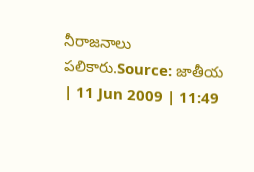నీరాజనాలు పలికారు.Source: జాతీయ | 11 Jun 2009 | 11:49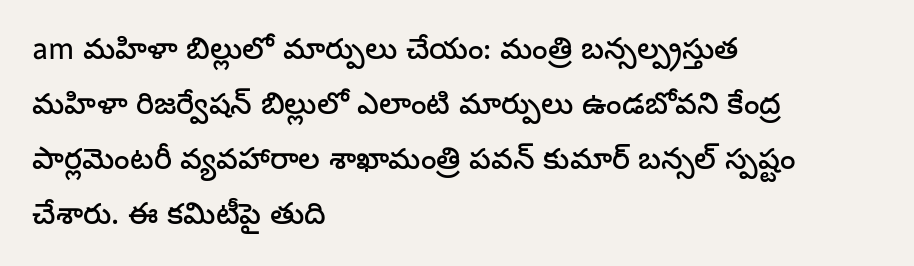am మహిళా బిల్లులో మార్పులు చేయం: మంత్రి బన్సల్ప్రస్తుత మహిళా రిజర్వేషన్ బిల్లులో ఎలాంటి మార్పులు ఉండబోవని కేంద్ర పార్లమెంటరీ వ్యవహారాల శాఖామంత్రి పవన్ కుమార్ బన్సల్ స్పష్టం చేశారు. ఈ కమిటీపై తుది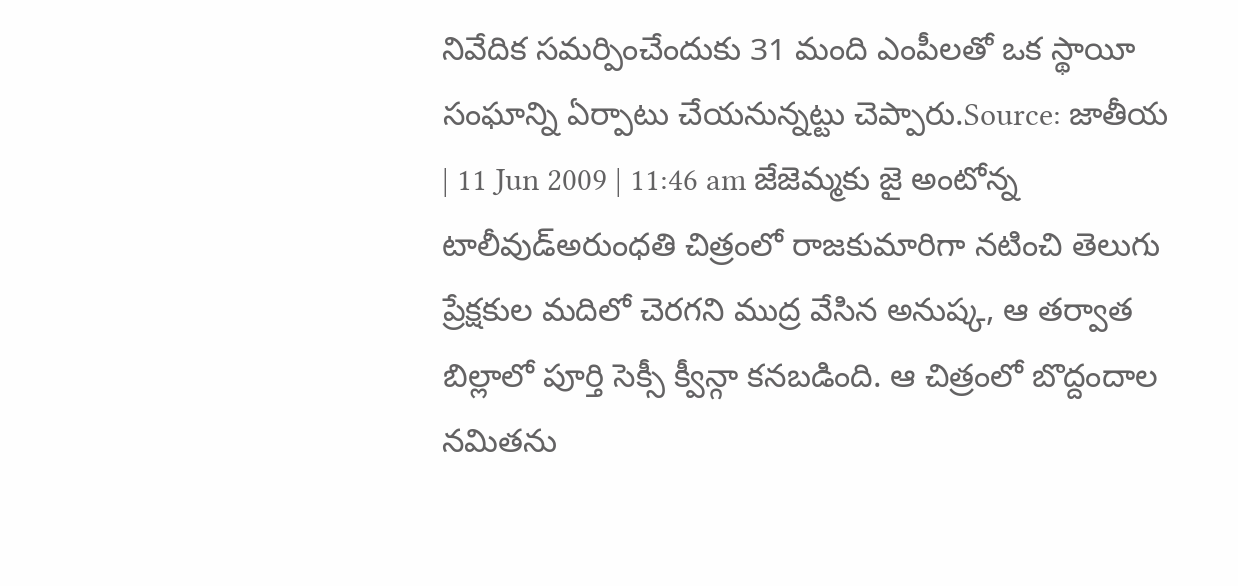నివేదిక సమర్పించేందుకు 31 మంది ఎంపీలతో ఒక స్థాయీ సంఘాన్ని ఏర్పాటు చేయనున్నట్టు చెప్పారు.Source: జాతీయ | 11 Jun 2009 | 11:46 am జేజెమ్మకు జై అంటోన్న టాలీవుడ్అరుంధతి చిత్రంలో రాజకుమారిగా నటించి తెలుగు ప్రేక్షకుల మదిలో చెరగని ముద్ర వేసిన అనుష్క, ఆ తర్వాత బిల్లాలో పూర్తి సెక్సీ క్వీన్గా కనబడింది. ఆ చిత్రంలో బొద్దందాల నమితను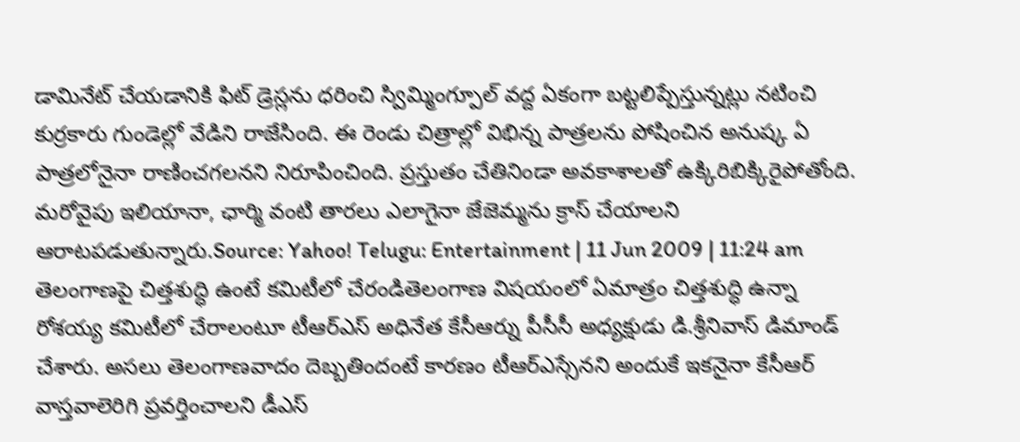డామినేట్ చేయడానికి ఫిట్ డ్రెస్లను ధరించి స్విమ్మింగ్పూల్ వద్ద ఏకంగా బట్టలిప్పేస్తున్నట్లు నటించి కుర్రకారు గుండెల్లో వేడిని రాజేసింది. ఈ రెండు చిత్రాల్లో విభిన్న పాత్రలను పోషించిన అనుష్క ఏ పాత్రలోనైనా రాణించగలనని నిరూపించింది. ప్రస్తుతం చేతినిండా అవకాశాలతో ఉక్కిరిబిక్కిరైపోతోంది. మరోవైపు ఇలియానా, ఛార్మి వంటి తారలు ఎలాగైనా జేజెమ్మను క్రాస్ చేయాలని ఆరాటపడుతున్నారు.Source: Yahoo! Telugu: Entertainment | 11 Jun 2009 | 11:24 am తెలంగాణపై చిత్తశుద్ధి ఉంటే కమిటీలో చేరండితెలంగాణ విషయంలో ఏమాత్రం చిత్తశుద్ధి ఉన్నా రోశయ్య కమిటీలో చేరాలంటూ టీఆర్ఎస్ అధినేత కేసీఆర్ను పీసీసీ అధ్యక్షుడు డి.శ్రీనివాస్ డిమాండ్ చేశారు. అసలు తెలంగాణవాదం దెబ్బతిందంటే కారణం టీఆర్ఎస్సేనని అందుకే ఇకనైనా కేసీఆర్ వాస్తవాలెరిగి ప్రవర్తించాలని డీఎస్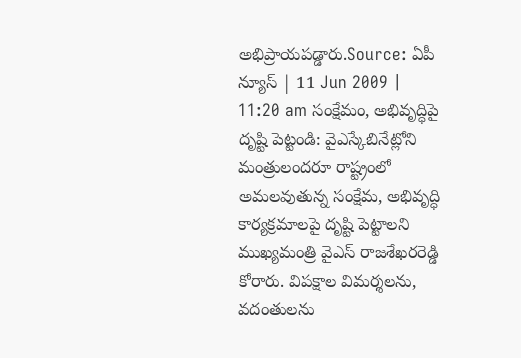అభిప్రాయపడ్డారు.Source: ఏపీ న్యూస్ | 11 Jun 2009 | 11:20 am సంక్షేమం, అభివృద్ధిపై దృష్టి పెట్టండి: వైఎస్కేబినేట్లోని మంత్రులందరూ రాష్ట్రంలో అమలవుతున్న సంక్షేమ, అభివృద్ధి కార్యక్రమాలపై దృష్టి పెట్టాలని ముఖ్యమంత్రి వైఎస్ రాజశేఖరరెడ్డి కోరారు. విపక్షాల విమర్శలను, వదంతులను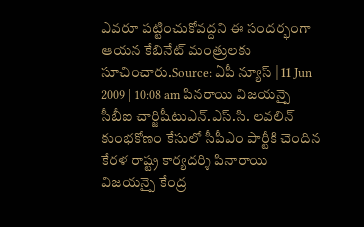ఎవరూ పట్టించుకోవద్దని ఈ సందర్భంగా ఆయన కేబినేట్ మంత్రులకు సూచించారు.Source: ఏపీ న్యూస్ | 11 Jun 2009 | 10:08 am పినరాయి విజయన్పై సీబీఐ చార్జిషీటుఎన్.ఎస్.సి. లవలిన్ కుంభకోణం కేసులో సీపీఎం పార్టీకి చెందిన కేరళ రాష్ట్ర కార్యదర్శి పినారాయి విజయన్పై కేంద్ర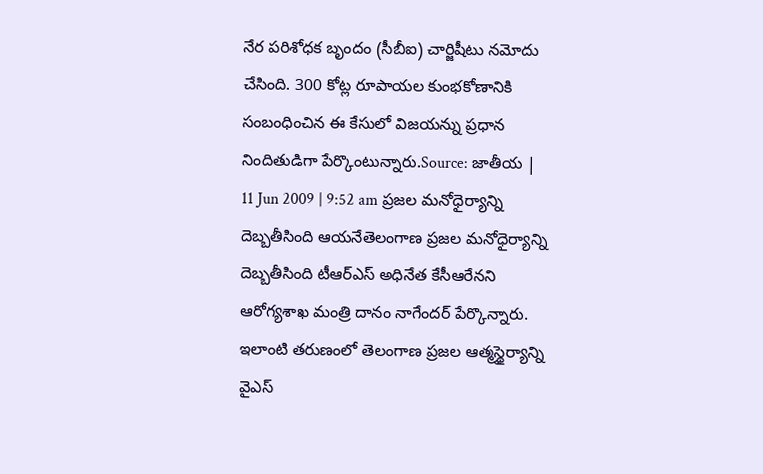నేర పరిశోధక బృందం (సీబీఐ) చార్జిషీటు నమోదు చేసింది. 300 కోట్ల రూపాయల కుంభకోణానికి సంబంధించిన ఈ కేసులో విజయన్ను ప్రధాన నిందితుడిగా పేర్కొంటున్నారు.Source: జాతీయ | 11 Jun 2009 | 9:52 am ప్రజల మనోధైర్యాన్ని దెబ్బతీసింది ఆయనేతెలంగాణ ప్రజల మనోధైర్యాన్ని దెబ్బతీసింది టీఆర్ఎస్ అధినేత కేసీఆరేనని ఆరోగ్యశాఖ మంత్రి దానం నాగేందర్ పేర్కొన్నారు. ఇలాంటి తరుణంలో తెలంగాణ ప్రజల ఆత్మస్థైర్యాన్ని వైఎస్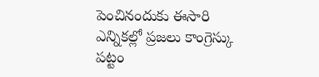పెంచినందుకు ఈసారి ఎన్నికల్లో ప్రజలు కాంగ్రెస్కు పట్టం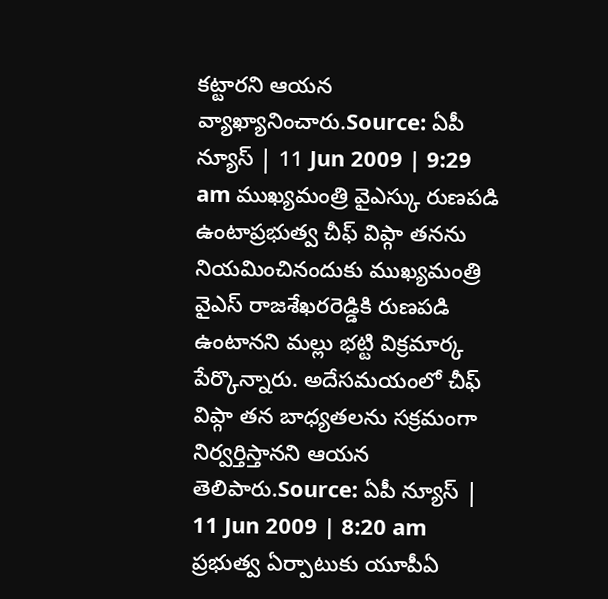కట్టారని ఆయన వ్యాఖ్యానించారు.Source: ఏపీ న్యూస్ | 11 Jun 2009 | 9:29 am ముఖ్యమంత్రి వైఎస్కు రుణపడి ఉంటాప్రభుత్వ చీఫ్ విప్గా తనను నియమించినందుకు ముఖ్యమంత్రి వైఎస్ రాజశేఖరరెడ్డికి రుణపడి ఉంటానని మల్లు భట్టి విక్రమార్క పేర్కొన్నారు. అదేసమయంలో చీఫ్ విప్గా తన బాధ్యతలను సక్రమంగా నిర్వర్తిస్తానని ఆయన తెలిపారు.Source: ఏపీ న్యూస్ | 11 Jun 2009 | 8:20 am ప్రభుత్వ ఏర్పాటుకు యూపీఏ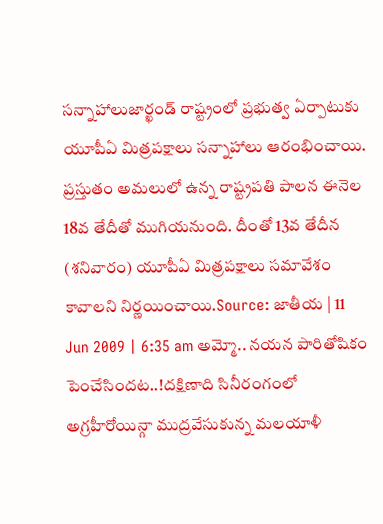సన్నాహాలుజార్ఖండ్ రాష్ట్రంలో ప్రభుత్వ ఏర్పాటుకు యూపీఏ మిత్రపక్షాలు సన్నాహాలు ఆరంభించాయి. ప్రస్తుతం అమలులో ఉన్న రాష్ట్రపతి పాలన ఈనెల 18వ తేదీతో ముగియనుంది. దీంతో 13వ తేదీన (శనివారం) యూపీఏ మిత్రపక్షాలు సమావేశం కావాలని నిర్ణయించాయి.Source: జాతీయ | 11 Jun 2009 | 6:35 am అమ్మో.. నయన పారితోషికం పెంచేసిందట..!దక్షిణాది సినీరంగంలో అగ్రహీరోయిన్గా ముద్రవేసుకున్న మలయాళీ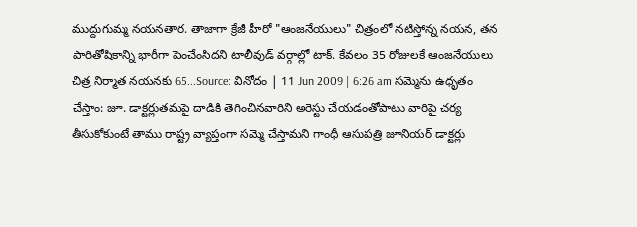ముద్దుగుమ్మ నయనతార. తాజాగా క్రేజీ హీరో "ఆంజనేయులు" చిత్రంలో నటిస్తోన్న నయన, తన పారితోషికాన్ని భారీగా పెంచేంసిదని టాలీవుడ్ వర్గాల్లో టాక్. కేవలం 35 రోజులకే ఆంజనేయులు చిత్ర నిర్మాత నయనకు 65...Source: వినోదం | 11 Jun 2009 | 6:26 am సమ్మెను ఉధృతం చేస్తాం: జూ. డాక్టర్లుతమపై దాడికి తెగించినవారిని అరెస్టు చేయడంతోపాటు వారిపై చర్య తీసుకోకుంటే తాము రాష్ట్ర వ్యాప్తంగా సమ్మె చేస్తామని గాంధీ ఆసుపత్రి జూనియర్ డాక్టర్లు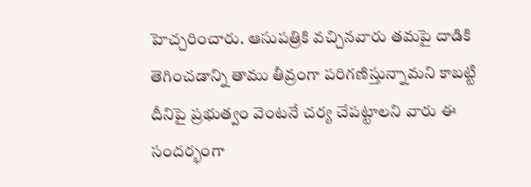హెచ్చరించారు. ఆసుపత్రికి వచ్చినవారు తమపై దాడికి తెగించడాన్ని తాము తీవ్రంగా పరిగణిస్తున్నామని కాబట్టి దీనిపై ప్రభుత్వం వెంటనే చర్య చేపట్టాలని వారు ఈ సందర్భంగా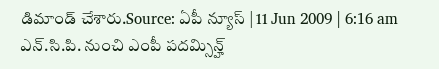డిమాండ్ చేశారు.Source: ఏపీ న్యూస్ | 11 Jun 2009 | 6:16 am ఎన్.సి.పి. నుంచి ఎంపీ పదమ్సిన్హ్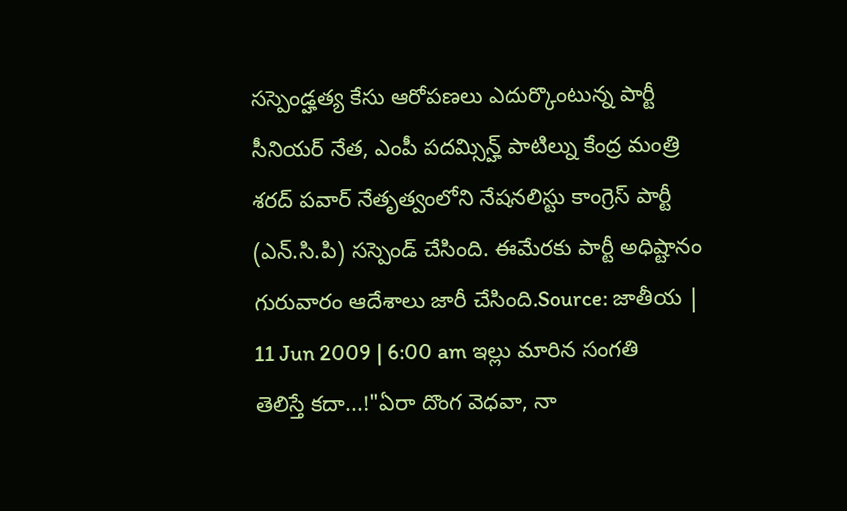సస్పెండ్హత్య కేసు ఆరోపణలు ఎదుర్కొంటున్న పార్టీ సీనియర్ నేత, ఎంపీ పదమ్సిన్హ్ పాటిల్ను కేంద్ర మంత్రి శరద్ పవార్ నేతృత్వంలోని నేషనలిస్టు కాంగ్రెస్ పార్టీ (ఎన్.సి.పి) సస్పెండ్ చేసింది. ఈమేరకు పార్టీ అధిష్టానం గురువారం ఆదేశాలు జారీ చేసింది.Source: జాతీయ | 11 Jun 2009 | 6:00 am ఇల్లు మారిన సంగతి తెలిస్తే కదా...!"ఏరా దొంగ వెధవా, నా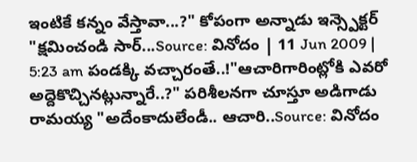ఇంటికే కన్నం వేస్తావా...?" కోపంగా అన్నాడు ఇన్స్పెక్టర్ "క్షమించండి సార్...Source: వినోదం | 11 Jun 2009 | 5:23 am పండక్కి వచ్చారంతే..!"ఆచారిగారింట్లోకి ఎవరో అద్దెకొచ్చినట్లున్నారే..?" పరిశీలనగా చూస్తూ అడిగాడు రామయ్య "అదేంకాదులేండీ.. ఆచారి..Source: వినోదం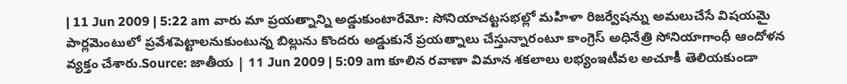| 11 Jun 2009 | 5:22 am వారు మా ప్రయత్నాన్ని అడ్డుకుంటారేమో: సోనియాచట్టసభల్లో మహిళా రిజర్వేషన్ను అమలుచేసే విషయమై పార్లమెంటులో ప్రవేశపెట్టాలనుకుంటున్న బిల్లును కొందరు అడ్డుకునే ప్రయత్నాలు చేస్తున్నారంటూ కాంగ్రెస్ అధినేత్రి సోనియాగాంధీ ఆందోళన వ్యక్తం చేశారు.Source: జాతీయ | 11 Jun 2009 | 5:09 am కూలిన రవాణా విమాన శకలాలు లభ్యంఇటీవల అచూకీ తెలియకుండా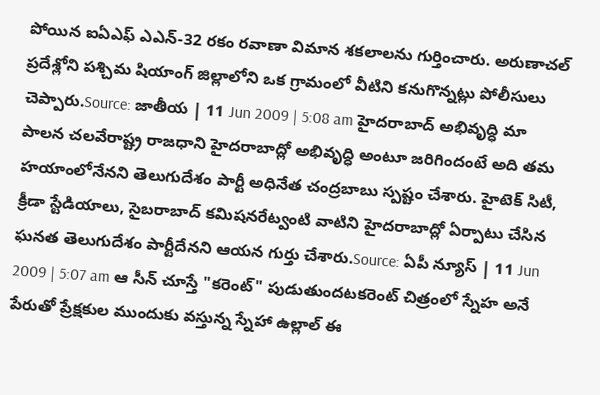పోయిన ఐఏఎఫ్ ఎఎన్-32 రకం రవాణా విమాన శకలాలను గుర్తించారు. అరుణాచల్ ప్రదేశ్లోని పశ్చిమ షియాంగ్ జిల్లాలోని ఒక గ్రామంలో వీటిని కనుగొన్నట్లు పోలీసులు చెప్పారు.Source: జాతీయ | 11 Jun 2009 | 5:08 am హైదరాబాద్ అభివృద్ధి మా పాలన చలవేరాష్ట్ర రాజధాని హైదరాబాద్లో అభివృద్ధి అంటూ జరిగిందంటే అది తమ హయాంలోనేనని తెలుగుదేశం పార్టీ అధినేత చంద్రబాబు స్పష్టం చేశారు. హైటెక్ సిటీ, క్రీడా స్టేడియాలు, సైబరాబాద్ కమిషనరేట్వంటి వాటిని హైదరాబాద్లో ఏర్పాటు చేసిన ఘనత తెలుగుదేశం పార్టీదేనని ఆయన గుర్తు చేశారు.Source: ఏపీ న్యూస్ | 11 Jun 2009 | 5:07 am ఆ సీన్ చూస్తే "కరెంట్" పుడుతుందటకరెంట్ చిత్రంలో స్నేహ అనే పేరుతో ప్రేక్షకుల ముందుకు వస్తున్న స్నేహా ఉల్లాల్ ఈ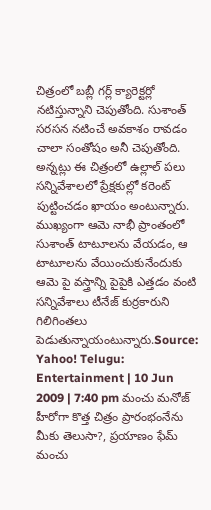చిత్రంలో బబ్లీ గర్ల్ క్యారెక్టర్లో నటిస్తున్నాని చెపుతోంది. సుశాంత్ సరసన నటించే అవకాశం రావడం చాలా సంతోషం అనీ చెపుతోంది. అన్నట్లు ఈ చిత్రంలో ఉల్లాల్ పలు సన్నివేశాలలో ప్రేక్షకుల్లో కరెంట్ పుట్టించడం ఖాయం అంటున్నారు. ముఖ్యంగా ఆమె నాభీ ప్రాంతంలో సుశాంత్ టాటూలను వేయడం, ఆ టాటూలను వేయించుకునేందుకు ఆమె పై వస్త్రాన్ని పైపైకి ఎత్తడం వంటి సన్నివేశాలు టీనేజ్ కుర్రకారుని గిలిగింతలు పెడుతున్నాయంటున్నారు.Source: Yahoo! Telugu: Entertainment | 10 Jun 2009 | 7:40 pm మంచు మనోజ్ హీరోగా కొత్త చిత్రం ప్రారంభంనేను మీకు తెలుసా?, ప్రయాణం ఫేమ్ మంచు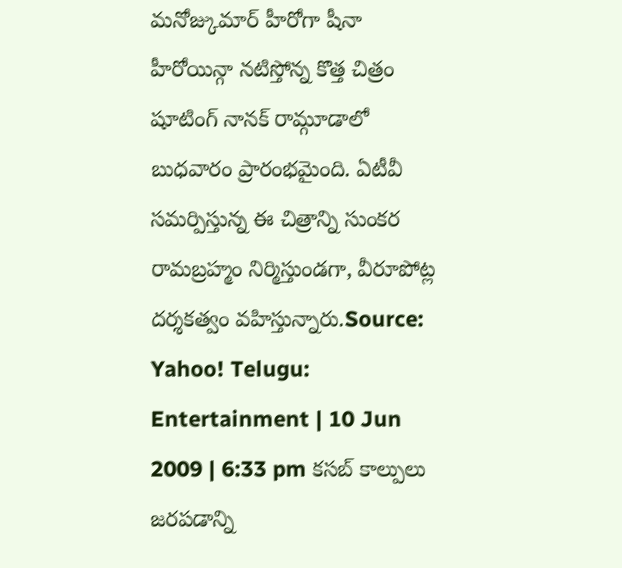మనోజ్కుమార్ హీరోగా షీనా హీరోయిన్గా నటిస్తోన్న కొత్త చిత్రం షూటింగ్ నానక్ రామ్గూడాలో బుధవారం ప్రారంభమైంది. ఏటీవీ సమర్పిస్తున్న ఈ చిత్రాన్ని సుంకర రామబ్రహ్మం నిర్మిస్తుండగా, వీరూపోట్ల దర్శకత్వం వహిస్తున్నారు.Source: Yahoo! Telugu: Entertainment | 10 Jun 2009 | 6:33 pm కసబ్ కాల్పులు జరపడాన్ని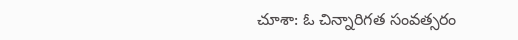చూశా: ఓ చిన్నారిగత సంవత్సరం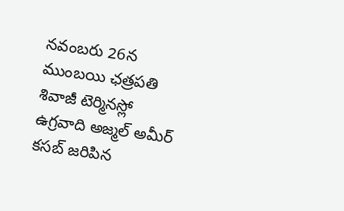నవంబరు 26న ముంబయి ఛత్రపతి శివాజీ టెర్మినస్లో ఉగ్రవాది అజ్మల్ అమీర్ కసబ్ జరిపిన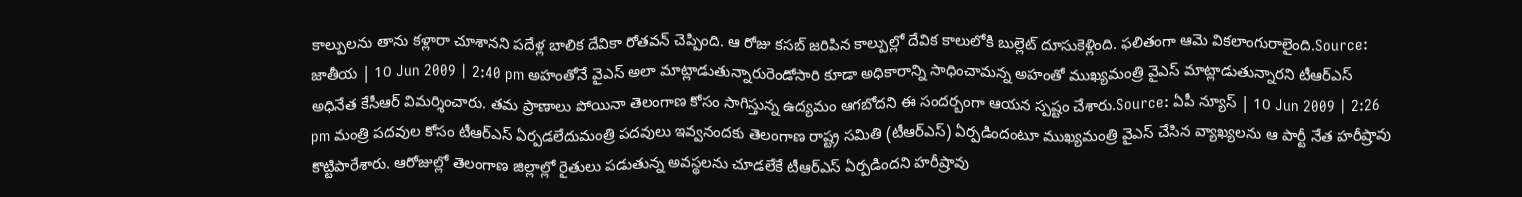కాల్పులను తాను కళ్లారా చూశానని పదేళ్ల బాలిక దేవికా రోతవన్ చెప్పింది. ఆ రోజు కసబ్ జరిపిన కాల్పుల్లో దేవిక కాలులోకి బుల్లెట్ దూసుకెళ్లింది. ఫలితంగా ఆమె వికలాంగురాలైంది.Source: జాతీయ | 10 Jun 2009 | 2:40 pm అహంతోనే వైఎస్ అలా మాట్లాడుతున్నారురెండోసారి కూడా అధికారాన్ని సాధించామన్న అహంతో ముఖ్యమంత్రి వైఎస్ మాట్లాడుతున్నారని టీఆర్ఎస్ అధినేత కేసీఆర్ విమర్శించారు. తమ ప్రాణాలు పోయినా తెలంగాణ కోసం సాగిస్తున్న ఉద్యమం ఆగబోదని ఈ సందర్బంగా ఆయన స్పష్టం చేశారు.Source: ఏపీ న్యూస్ | 10 Jun 2009 | 2:26 pm మంత్రి పదవుల కోసం టీఆర్ఎస్ ఏర్పడలేదుమంత్రి పదవులు ఇవ్వనందకు తెలంగాణ రాష్ట్ర సమితి (టీఆర్ఎస్) ఏర్పడిందంటూ ముఖ్యమంత్రి వైఎస్ చేసిన వ్యాఖ్యలను ఆ పార్టీ నేత హరీష్రావు కొట్టిపారేశారు. ఆరోజుల్లో తెలంగాణ జిల్లాల్లో రైతులు పడుతున్న అవస్థలను చూడలేకే టీఆర్ఎస్ ఏర్పడిందని హరీష్రావు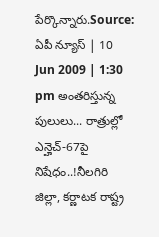పేర్కొన్నారు.Source: ఏపీ న్యూస్ | 10 Jun 2009 | 1:30 pm అంతరిస్తున్న పులులు... రాత్రుల్లో ఎన్హెచ్-67పై నిషేధం..!నీలగిరి జిల్లా, కర్ణాటక రాష్ట్ర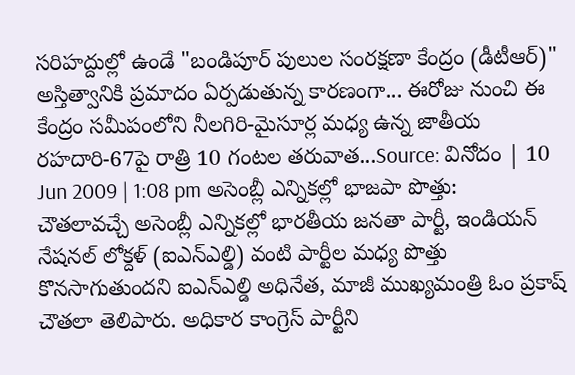సరిహద్దుల్లో ఉండే "బండిపూర్ పులుల సంరక్షణా కేంద్రం (డీటీఆర్)" అస్తిత్వానికి ప్రమాదం ఏర్పడుతున్న కారణంగా... ఈరోజు నుంచి ఈ కేంద్రం సమీపంలోని నీలగిరి-మైసూర్ల మధ్య ఉన్న జాతీయ రహదారి-67పై రాత్రి 10 గంటల తరువాత...Source: వినోదం | 10 Jun 2009 | 1:08 pm అసెంబ్లీ ఎన్నికల్లో భాజపా పొత్తు: చౌతలావచ్చే అసెంబ్లీ ఎన్నికల్లో భారతీయ జనతా పార్టీ, ఇండియన్ నేషనల్ లోక్దళ్ (ఐఎన్ఎల్డి) వంటి పార్టీల మధ్య పొత్తు కొనసాగుతుందని ఐఎన్ఎల్డి అధినేత, మాజీ ముఖ్యమంత్రి ఓం ప్రకాష్ చౌతలా తెలిపారు. అధికార కాంగ్రెస్ పార్టీని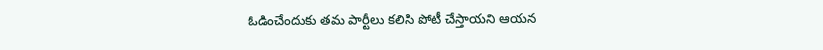ఓడించేందుకు తమ పార్టీలు కలిసి పోటీ చేస్తాయని ఆయన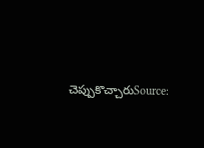చెప్పుకొచ్చారుSource: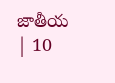జాతీయ | 10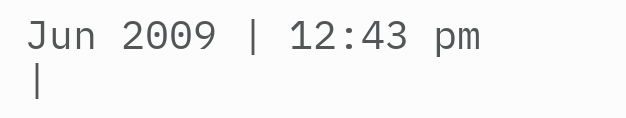Jun 2009 | 12:43 pm
|